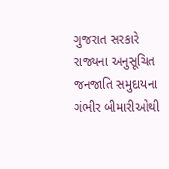ગુજરાત સરકારે રાજ્યના અનુસૂચિત જનજાતિ સમુદાયના ગંભીર બીમારીઓથી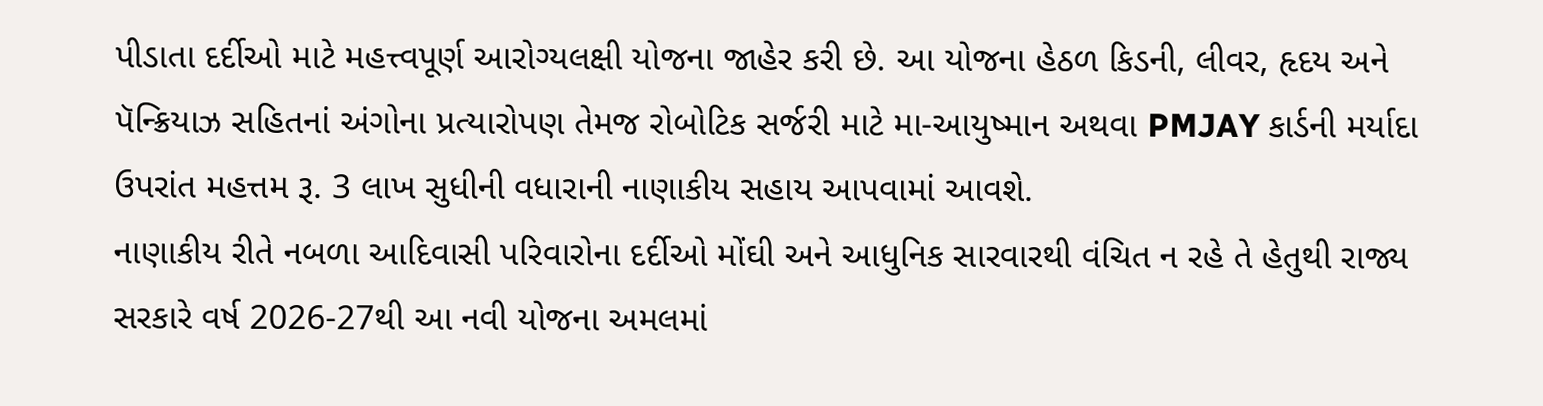પીડાતા દર્દીઓ માટે મહત્ત્વપૂર્ણ આરોગ્યલક્ષી યોજના જાહેર કરી છે. આ યોજના હેઠળ કિડની, લીવર, હૃદય અને પૅન્ક્રિયાઝ સહિતનાં અંગોના પ્રત્યારોપણ તેમજ રોબોટિક સર્જરી માટે મા-આયુષ્માન અથવા PMJAY કાર્ડની મર્યાદા ઉપરાંત મહત્તમ રૂ. 3 લાખ સુધીની વધારાની નાણાકીય સહાય આપવામાં આવશે.
નાણાકીય રીતે નબળા આદિવાસી પરિવારોના દર્દીઓ મોંઘી અને આધુનિક સારવારથી વંચિત ન રહે તે હેતુથી રાજ્ય સરકારે વર્ષ 2026-27થી આ નવી યોજના અમલમાં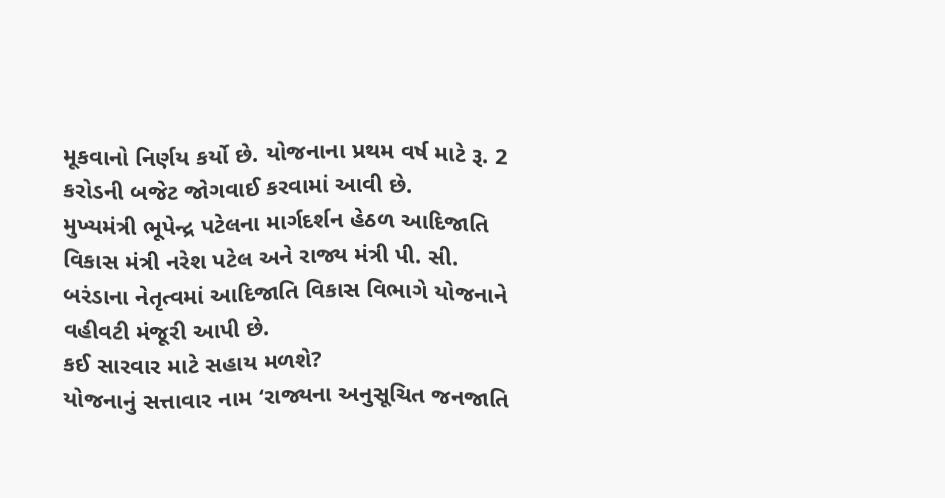મૂકવાનો નિર્ણય કર્યો છે. યોજનાના પ્રથમ વર્ષ માટે રૂ. 2 કરોડની બજેટ જોગવાઈ કરવામાં આવી છે.
મુખ્યમંત્રી ભૂપેન્દ્ર પટેલના માર્ગદર્શન હેઠળ આદિજાતિ વિકાસ મંત્રી નરેશ પટેલ અને રાજ્ય મંત્રી પી. સી. બરંડાના નેતૃત્વમાં આદિજાતિ વિકાસ વિભાગે યોજનાને વહીવટી મંજૂરી આપી છે.
કઈ સારવાર માટે સહાય મળશે?
યોજનાનું સત્તાવાર નામ ‘રાજ્યના અનુસૂચિત જનજાતિ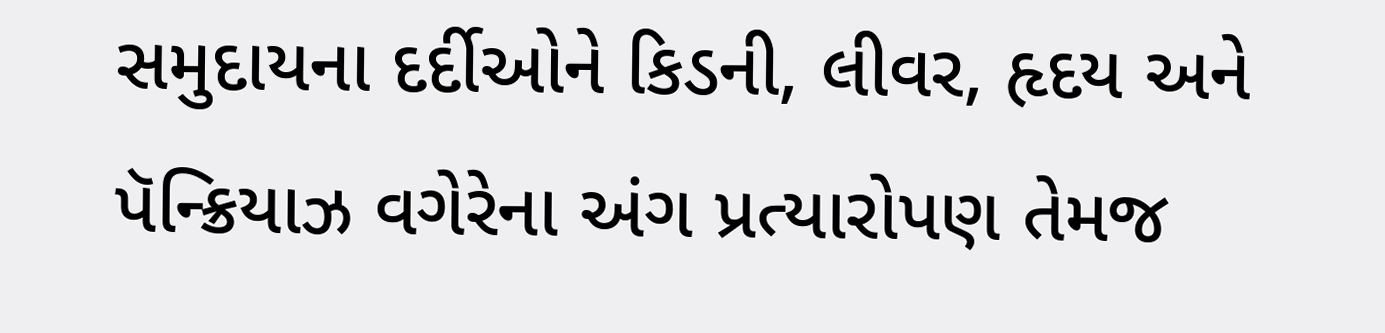સમુદાયના દર્દીઓને કિડની, લીવર, હૃદય અને પૅન્ક્રિયાઝ વગેરેના અંગ પ્રત્યારોપણ તેમજ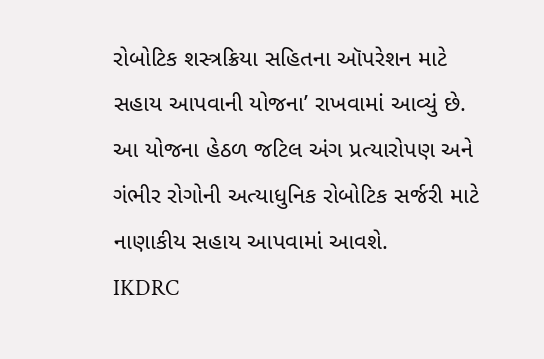રોબોટિક શસ્ત્રક્રિયા સહિતના ઑપરેશન માટે સહાય આપવાની યોજના’ રાખવામાં આવ્યું છે.
આ યોજના હેઠળ જટિલ અંગ પ્રત્યારોપણ અને ગંભીર રોગોની અત્યાધુનિક રોબોટિક સર્જરી માટે નાણાકીય સહાય આપવામાં આવશે.
IKDRC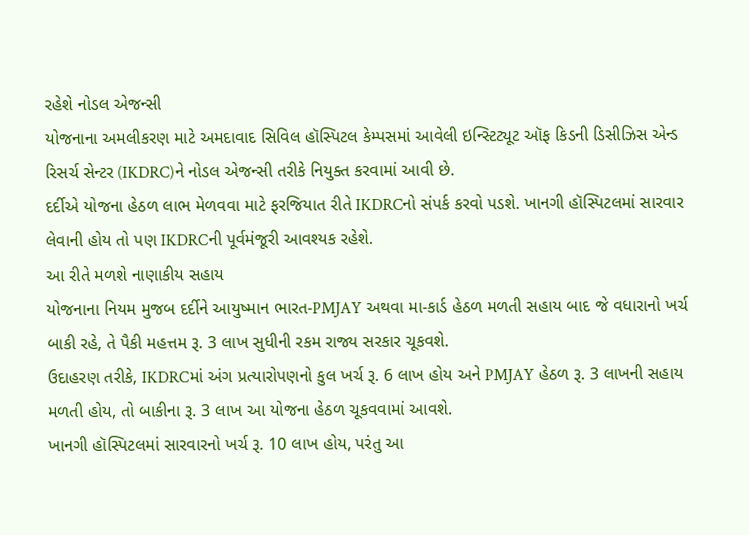રહેશે નોડલ એજન્સી
યોજનાના અમલીકરણ માટે અમદાવાદ સિવિલ હૉસ્પિટલ કેમ્પસમાં આવેલી ઇન્સ્ટિટ્યૂટ ઑફ કિડની ડિસીઝિસ એન્ડ રિસર્ચ સેન્ટર (IKDRC)ને નોડલ એજન્સી તરીકે નિયુક્ત કરવામાં આવી છે.
દર્દીએ યોજના હેઠળ લાભ મેળવવા માટે ફરજિયાત રીતે IKDRCનો સંપર્ક કરવો પડશે. ખાનગી હૉસ્પિટલમાં સારવાર લેવાની હોય તો પણ IKDRCની પૂર્વમંજૂરી આવશ્યક રહેશે.
આ રીતે મળશે નાણાકીય સહાય
યોજનાના નિયમ મુજબ દર્દીને આયુષ્માન ભારત-PMJAY અથવા મા-કાર્ડ હેઠળ મળતી સહાય બાદ જે વધારાનો ખર્ચ બાકી રહે, તે પૈકી મહત્તમ રૂ. 3 લાખ સુધીની રકમ રાજ્ય સરકાર ચૂકવશે.
ઉદાહરણ તરીકે, IKDRCમાં અંગ પ્રત્યારોપણનો કુલ ખર્ચ રૂ. 6 લાખ હોય અને PMJAY હેઠળ રૂ. 3 લાખની સહાય મળતી હોય, તો બાકીના રૂ. 3 લાખ આ યોજના હેઠળ ચૂકવવામાં આવશે.
ખાનગી હૉસ્પિટલમાં સારવારનો ખર્ચ રૂ. 10 લાખ હોય, પરંતુ આ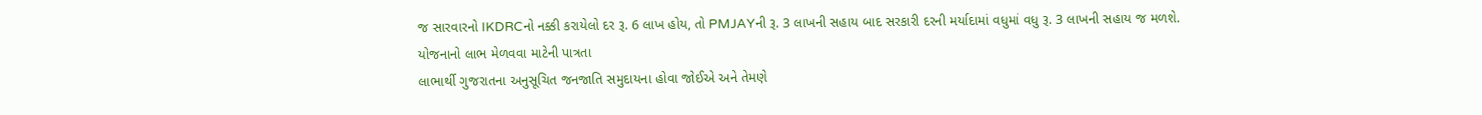જ સારવારનો IKDRCનો નક્કી કરાયેલો દર રૂ. 6 લાખ હોય, તો PMJAYની રૂ. 3 લાખની સહાય બાદ સરકારી દરની મર્યાદામાં વધુમાં વધુ રૂ. 3 લાખની સહાય જ મળશે.
યોજનાનો લાભ મેળવવા માટેની પાત્રતા
લાભાર્થી ગુજરાતના અનુસૂચિત જનજાતિ સમુદાયના હોવા જોઈએ અને તેમણે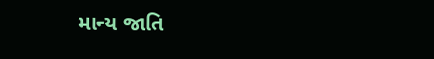માન્ય જાતિ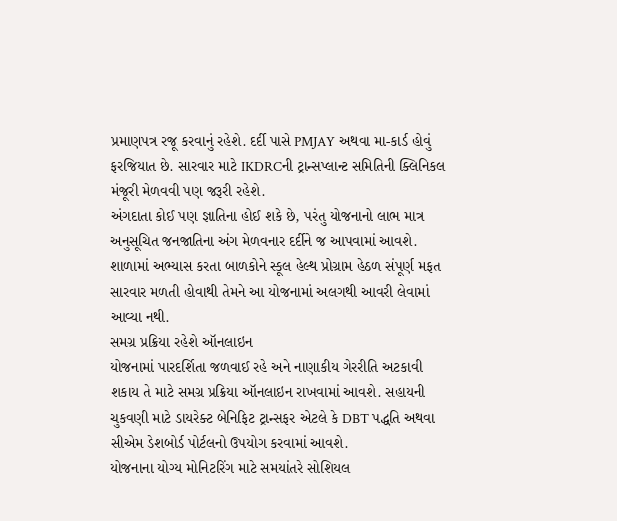પ્રમાણપત્ર રજૂ કરવાનું રહેશે. દર્દી પાસે PMJAY અથવા મા-કાર્ડ હોવું ફરજિયાત છે. સારવાર માટે IKDRCની ટ્રાન્સપ્લાન્ટ સમિતિની ક્લિનિકલ મંજૂરી મેળવવી પણ જરૂરી રહેશે.
અંગદાતા કોઈ પણ જ્ઞાતિના હોઈ શકે છે, પરંતુ યોજનાનો લાભ માત્ર અનુસૂચિત જનજાતિના અંગ મેળવનાર દર્દીને જ આપવામાં આવશે. શાળામાં અભ્યાસ કરતા બાળકોને સ્કૂલ હેલ્થ પ્રોગ્રામ હેઠળ સંપૂર્ણ મફત સારવાર મળતી હોવાથી તેમને આ યોજનામાં અલગથી આવરી લેવામાં આવ્યા નથી.
સમગ્ર પ્રક્રિયા રહેશે ઑનલાઇન
યોજનામાં પારદર્શિતા જળવાઈ રહે અને નાણાકીય ગેરરીતિ અટકાવી શકાય તે માટે સમગ્ર પ્રક્રિયા ઑનલાઇન રાખવામાં આવશે. સહાયની ચુકવણી માટે ડાયરેક્ટ બેનિફિટ ટ્રાન્સફર એટલે કે DBT પદ્ધતિ અથવા સીએમ ડેશબોર્ડ પોર્ટલનો ઉપયોગ કરવામાં આવશે.
યોજનાના યોગ્ય મોનિટરિંગ માટે સમયાંતરે સોશિયલ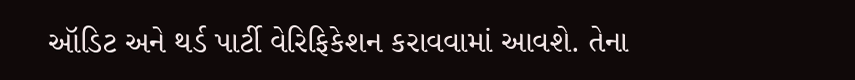ઑડિટ અને થર્ડ પાર્ટી વેરિફિકેશન કરાવવામાં આવશે. તેના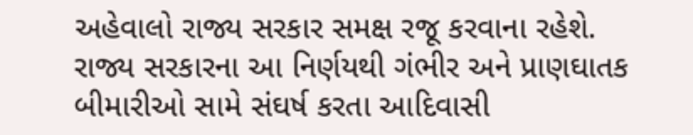અહેવાલો રાજ્ય સરકાર સમક્ષ રજૂ કરવાના રહેશે. રાજ્ય સરકારના આ નિર્ણયથી ગંભીર અને પ્રાણઘાતક બીમારીઓ સામે સંઘર્ષ કરતા આદિવાસી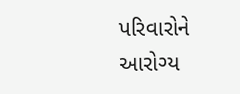પરિવારોને આરોગ્ય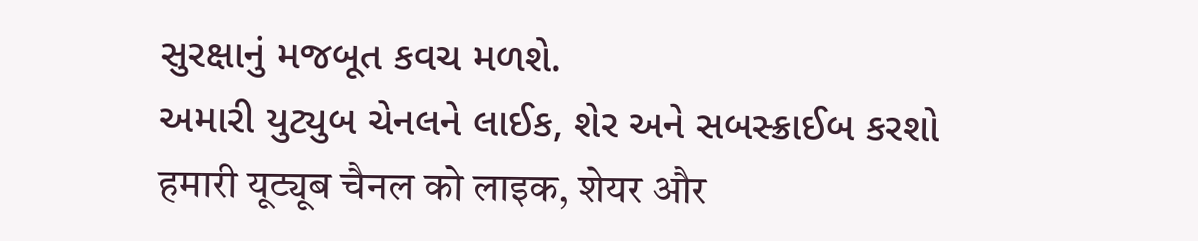સુરક્ષાનું મજબૂત કવચ મળશે.
અમારી યુટ્યુબ ચેનલને લાઈક, શેર અને સબસ્ક્રાઈબ કરશો
हमारी यूट्यूब चैनल को लाइक, शेयर और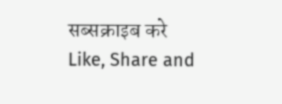सब्सक्राइब करे
Like, Share and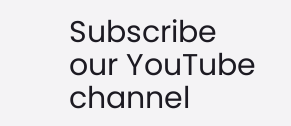Subscribe our YouTube channel